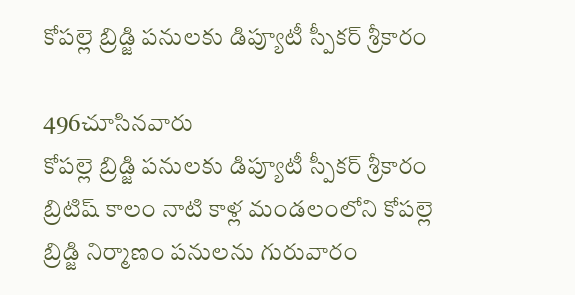కోపల్లె బ్రిడ్జి పనులకు డిప్యూటీ స్పీకర్ శ్రీకారం

496చూసినవారు
కోపల్లె బ్రిడ్జి పనులకు డిప్యూటీ స్పీకర్ శ్రీకారం
బ్రిటిష్ కాలం నాటి కాళ్ల మండలంలోని కోపల్లె బ్రిడ్జి నిర్మాణం పనులను గురువారం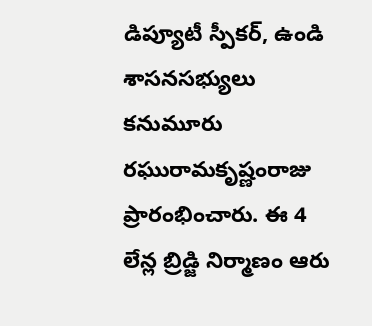డిప్యూటీ స్పీకర్, ఉండి శాసనసభ్యులు కనుమూరు రఘురామకృష్ణంరాజు ప్రారంభించారు. ఈ 4 లేన్ల బ్రిడ్జి నిర్మాణం ఆరు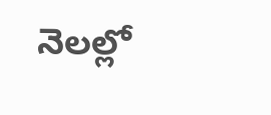నెలల్లో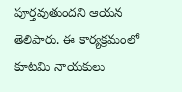పూర్తవుతుందని ఆయన తెలిపారు. ఈ కార్యక్రమంలో కూటమి నాయకులు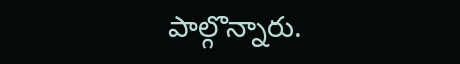పాల్గొన్నారు.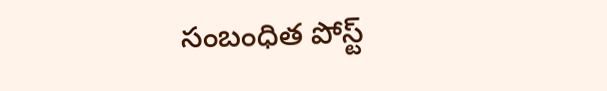సంబంధిత పోస్ట్